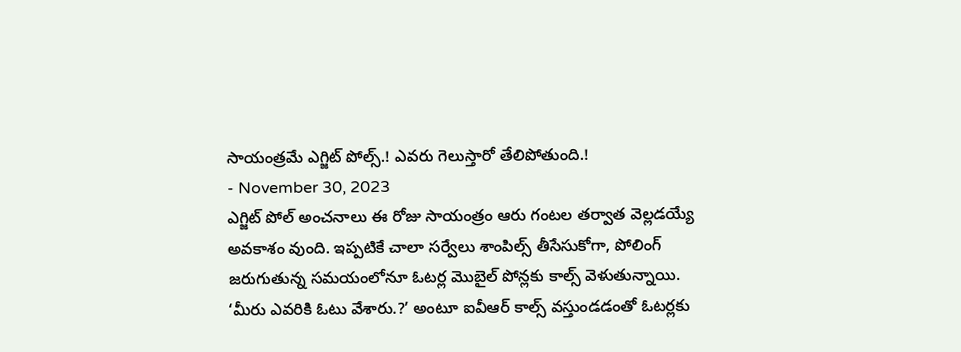సాయంత్రమే ఎగ్జిట్ పోల్స్.! ఎవరు గెలుస్తారో తేలిపోతుంది.!
- November 30, 2023
ఎగ్జిట్ పోల్ అంచనాలు ఈ రోజు సాయంత్రం ఆరు గంటల తర్వాత వెల్లడయ్యే అవకాశం వుంది. ఇప్పటికే చాలా సర్వేలు శాంపిల్స్ తీసేసుకోగా, పోలింగ్ జరుగుతున్న సమయంలోనూ ఓటర్ల మొబైల్ పోన్లకు కాల్స్ వెళుతున్నాయి.
‘మీరు ఎవరికి ఓటు వేశారు.?’ అంటూ ఐవీఆర్ కాల్స్ వస్తుండడంతో ఓటర్లకు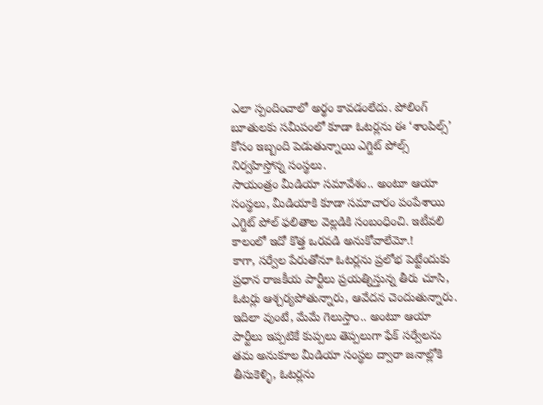ఎలా స్పందించాలో అర్థం కావడంలేదు. పోలింగ్ బూతులకు సమీపంలో కూడా ఓటర్లను ఈ ‘శాంపిల్స్’ కోసం ఇబ్బంది పెడుతున్నాయి ఎగ్జిట్ పోల్స్ నిర్వహిస్తోన్న సంస్థలు.
సాయంత్రం మీడియా సమావేశం.. అంటూ ఆయా సంస్థలు, మీడియాకి కూడా సమాచారం పంపేశాయి ఎగ్జిట్ పోల్ ఫలితాల వెల్లడికి సంబంధించి. ఇటీవలి కాలంలో ఇదో కొత్త ఒరవడి అనుకోవాలేమో.!
కాగా, సర్వేల పేరుతోనూ ఓటర్లను ప్రలోభ పెట్టేందుకు ప్రధాన రాజకీయ పార్టీలు ప్రయత్నిస్తున్న తీరు చూసి, ఓటర్లు ఆశ్చర్యపోతున్నారు, ఆవేదన చెందుతున్నారు.
ఇదిలా వుంటే, మేమే గెలుస్తాం.. అంటూ ఆయా పార్టీలు ఇప్పటికే కుప్పలు తెప్పలుగా ఫేక్ సర్వేలను తమ అనుకూల మీడియా సంస్థల ద్వారా జనాల్లోకి తీసుకెళ్ళి, ఓటర్లను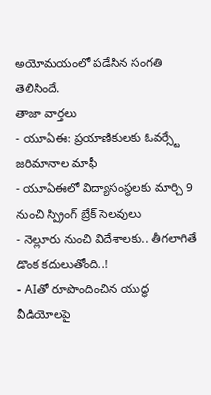అయోమయంలో పడేసిన సంగతి తెలిసిందే.
తాజా వార్తలు
- యూఏఈ: ప్రయాణికులకు ఓవర్స్టే జరిమానాల మాఫీ
- యూఏఈలో విద్యాసంస్థలకు మార్చి 9 నుంచి స్ప్రింగ్ బ్రేక్ సెలవులు
- నెల్లూరు నుంచి విదేశాలకు.. తీగలాగితే డొంక కదులుతోంది..!
- AIతో రూపొందించిన యుద్ధ వీడియోలపై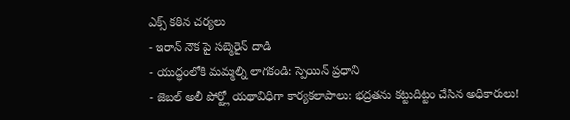ఎక్స్ కఠిన చర్యలు
- ఇరాన్ నౌక పై సబ్మెరైన్ దాడి
- యుద్ధంలోకి మమ్మల్ని లాగకండి: స్పెయిన్ ప్రధాని
- జెబల్ అలీ పోర్ట్లో యథావిధిగా కార్యకలాపాలు: భద్రతను కట్టుదిట్టం చేసిన అధికారులు!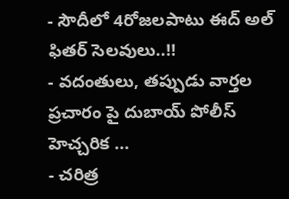- సౌదీలో 4రోజలపాటు ఈద్ అల్ ఫితర్ సెలవులు..!!
- వదంతులు, తప్పుడు వార్తల ప్రచారం పై దుబాయ్ పోలీస్ హెచ్చరిక ...
- చరిత్ర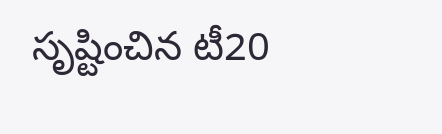సృష్టించిన టీ20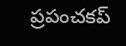ప్రపంచకప్